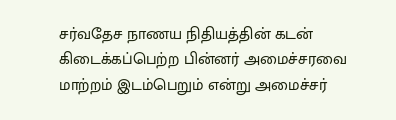சர்வதேச நாணய நிதியத்தின் கடன் கிடைக்கப்பெற்ற பின்னர் அமைச்சரவை மாற்றம் இடம்பெறும் என்று அமைச்சர்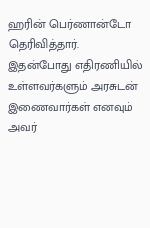ஹரின் பெர்ணான்டோ தெரிவித்தார்.
இதன்போது எதிரணியில் உள்ளவர்களும் அரசுடன் இணைவார்கள் எனவும் அவர்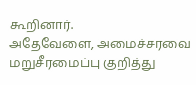கூறினார்.
அதேவேளை, அமைச்சரவை மறுசீரமைப்பு குறித்து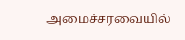அமைச்சரவையில்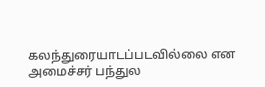கலந்துரையாடப்படவில்லை என அமைச்சர் பந்துல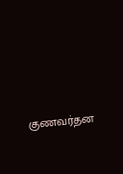குணவர்தன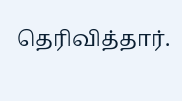தெரிவித்தார்.